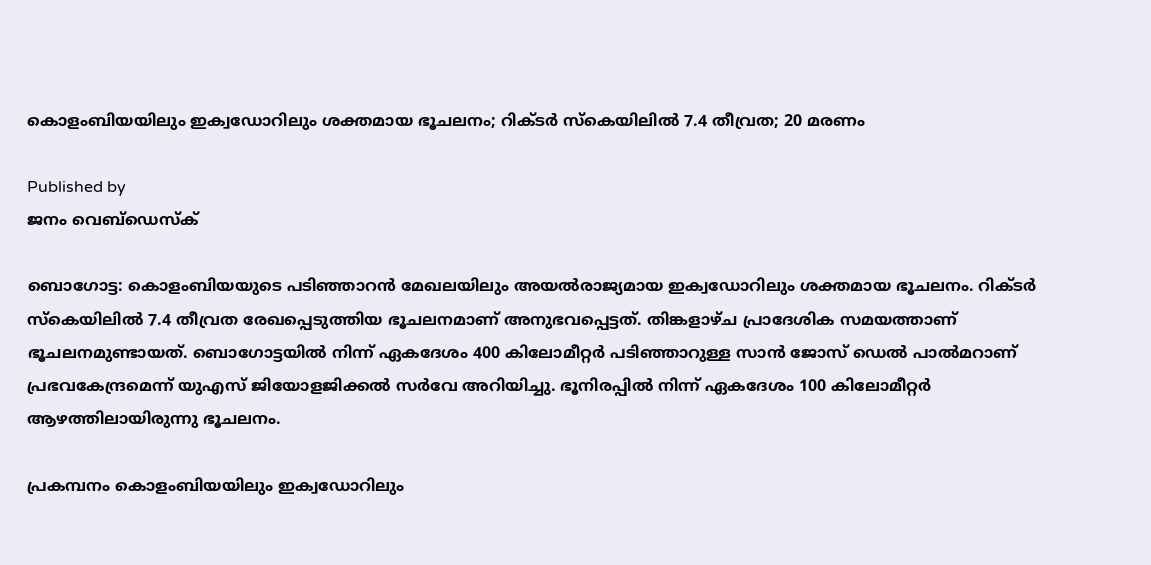കൊളംബിയയിലും ഇക്വഡോറിലും ശക്തമായ ഭൂചലനം; റിക്ടര്‍ സ്‌കെയിലില്‍ 7.4 തീവ്രത; 20 മരണം

Published by
ജനം വെബ്‌ഡെസ്ക്

ബൊഗോട്ട: കൊളംബിയയുടെ പടിഞ്ഞാറന്‍ മേഖലയിലും അയല്‍രാജ്യമായ ഇക്വഡോറിലും ശക്തമായ ഭൂചലനം. റിക്ടര്‍ സ്‌കെയിലില്‍ 7.4 തീവ്രത രേഖപ്പെടുത്തിയ ഭൂചലനമാണ് അനുഭവപ്പെട്ടത്. തിങ്കളാഴ്ച പ്രാദേശിക സമയത്താണ് ഭൂചലനമുണ്ടായത്. ബൊഗോട്ടയില്‍ നിന്ന് ഏകദേശം 400 കിലോമീറ്റര്‍ പടിഞ്ഞാറുള്ള സാന്‍ ജോസ് ഡെല്‍ പാല്‍മറാണ് പ്രഭവകേന്ദ്രമെന്ന് യുഎസ് ജിയോളജിക്കല്‍ സര്‍വേ അറിയിച്ചു. ഭൂനിരപ്പില്‍ നിന്ന് ഏകദേശം 100 കിലോമീറ്റര്‍ ആഴത്തിലായിരുന്നു ഭൂചലനം.

പ്രകമ്പനം കൊളംബിയയിലും ഇക്വഡോറിലും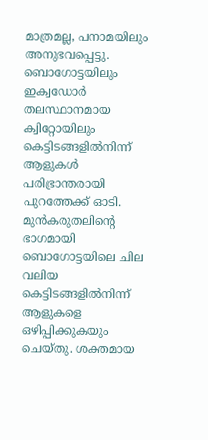മാത്രമല്ല, പനാമയിലും അനുഭവപ്പെട്ടു. ബൊഗോട്ടയിലും ഇക്വഡോര്‍ തലസ്ഥാനമായ ക്വിറ്റോയിലും കെട്ടിടങ്ങളില്‍നിന്ന് ആളുകള്‍ പരിഭ്രാന്തരായി പുറത്തേക്ക് ഓടി. മുന്‍കരുതലിന്റെ ഭാഗമായി ബൊഗോട്ടയിലെ ചില വലിയ കെട്ടിടങ്ങളില്‍നിന്ന് ആളുകളെ ഒഴിപ്പിക്കുകയും ചെയ്തു. ശക്തമായ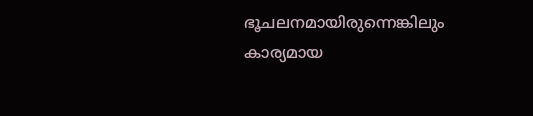ഭൂചലനമായിരുന്നെങ്കിലും കാര്യമായ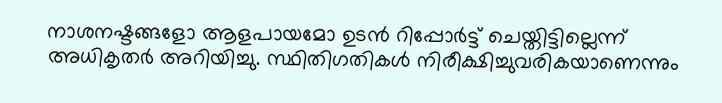നാശനഷ്ടങ്ങളോ ആളപായമോ ഉടന്‍ റിപ്പോര്‍ട്ട് ചെയ്തിട്ടില്ലെന്ന് അധികൃതര്‍ അറിയിച്ചു. സ്ഥിതിഗതികള്‍ നിരീക്ഷിച്ചുവരികയാണെന്നും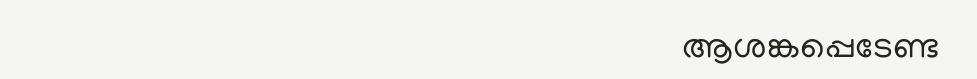ആശങ്കപ്പെടേണ്ട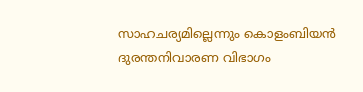സാഹചര്യമില്ലെന്നും കൊളംബിയന്‍ ദുരന്തനിവാരണ വിഭാഗം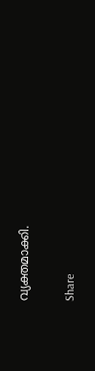വ്യക്തമാക്കി.

Share